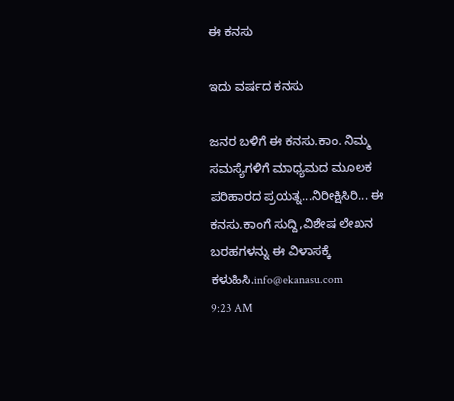ಈ ಕನಸು

ಇದು ವರ್ಷದ ಕನಸು

ಜನರ ಬಳಿಗೆ ಈ ಕನಸು.ಕಾಂ. ನಿಮ್ಮ ಸಮಸ್ಯೆಗಳಿಗೆ ಮಾಧ್ಯಮದ ಮೂಲಕ ಪರಿಹಾರದ ಪ್ರಯತ್ನ...ನಿರೀಕ್ಷಿಸಿರಿ... ಈ ಕನಸು.ಕಾಂಗೆ ಸುದ್ದಿ,ವಿಶೇಷ ಲೇಖನ ಬರಹಗಳನ್ನು ಈ ವಿಳಾಸಕ್ಕೆ ಕಳುಹಿಸಿ.info@ekanasu.com
9:23 AM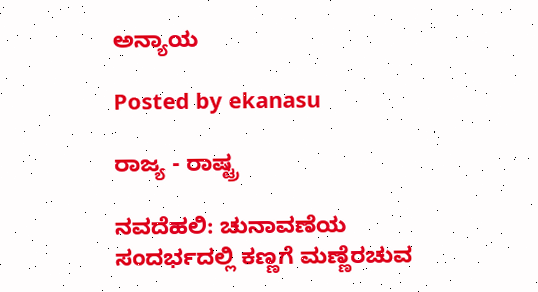ಅನ್ಯಾಯ

Posted by ekanasu

ರಾಜ್ಯ - ರಾಷ್ಟ್ರ

ನವದೆಹಲಿ: ಚುನಾವಣೆಯ ಸಂದರ್ಭದಲ್ಲಿ ಕಣ್ಣಗೆ ಮಣ್ಣೆರಚುವ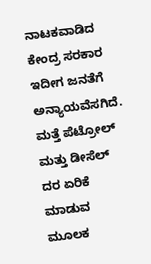ನಾಟಕವಾಡಿದ ಕೇಂದ್ರ ಸರಕಾರ ಇದೀಗ ಜನತೆಗೆ ಅನ್ಯಾಯವೆಸಗಿದೆ. ಮತ್ತೆ ಪೆಟ್ರೋಲ್ ಮತ್ತು ಡೀಸೆಲ್ ದರ ಏರಿಕೆ ಮಾಡುವ ಮೂಲಕ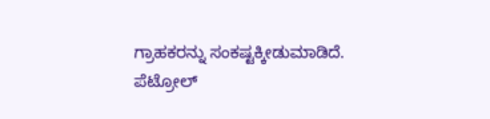ಗ್ರಾಹಕರನ್ನು ಸಂಕಷ್ಟಕ್ಕೀಡುಮಾಡಿದೆ. ಪೆಟ್ರೋಲ್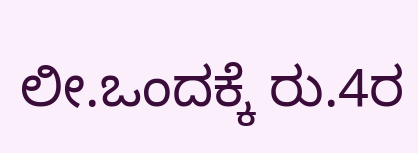ಲೀ.ಒಂದಕ್ಕೆ ರು.4ರ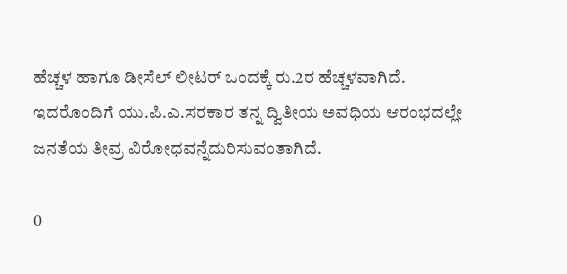ಹೆಚ್ಚಳ ಹಾಗೂ ಡೀಸೆಲ್ ಲೀಟರ್ ಒಂದಕ್ಕೆ ರು.2ರ ಹೆಚ್ಚಳವಾಗಿದೆ. ಇದರೊಂದಿಗೆ ಯು.ಪಿ.ಎ.ಸರಕಾರ ತನ್ನ ದ್ವಿತೀಯ ಅವಧಿಯ ಆರಂಭದಲ್ಲೇ ಜನತೆಯ ತೀವ್ರ ವಿರೋಧವನ್ನೆದುರಿಸುವಂತಾಗಿದೆ.

0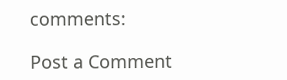comments:

Post a Comment